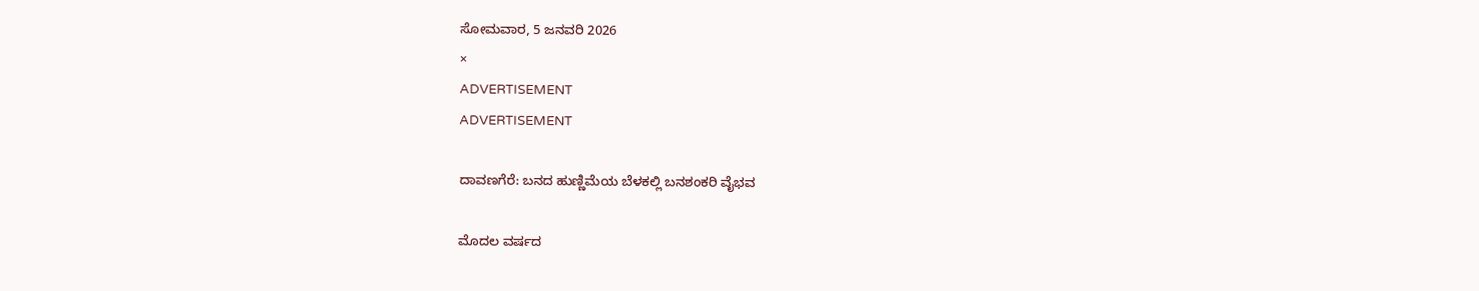ಸೋಮವಾರ, 5 ಜನವರಿ 2026
×
ADVERTISEMENT
ADVERTISEMENT

ದಾವಣಗೆರೆ: ಬನದ ಹುಣ್ಣಿಮೆಯ ಬೆಳಕಲ್ಲಿ ಬನಶಂಕರಿ ವೈಭವ

ಮೊದಲ ವರ್ಷದ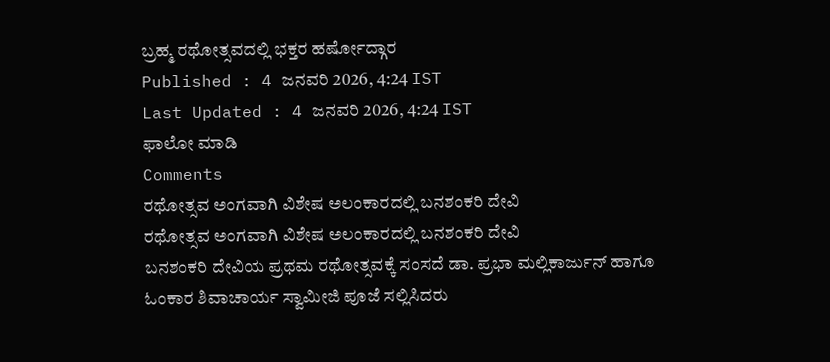ಬ್ರಹ್ಮ ರಥೋತ್ಸವದಲ್ಲಿ ಭಕ್ತರ ಹರ್ಷೋದ್ಗಾರ
Published : 4 ಜನವರಿ 2026, 4:24 IST
Last Updated : 4 ಜನವರಿ 2026, 4:24 IST
ಫಾಲೋ ಮಾಡಿ
Comments
ರಥೋತ್ಸವ ಅಂಗವಾಗಿ ವಿಶೇಷ ಅಲಂಕಾರದಲ್ಲಿ ಬನಶಂಕರಿ ದೇವಿ
ರಥೋತ್ಸವ ಅಂಗವಾಗಿ ವಿಶೇಷ ಅಲಂಕಾರದಲ್ಲಿ ಬನಶಂಕರಿ ದೇವಿ
ಬನಶಂಕರಿ ದೇವಿಯ ಪ್ರಥಮ ರಥೋತ್ಸವಕ್ಕೆ ಸಂಸದೆ ಡಾ. ಪ್ರಭಾ ಮಲ್ಲಿಕಾರ್ಜುನ್ ಹಾಗೂ ಓಂಕಾರ ಶಿವಾಚಾರ್ಯ ಸ್ವಾಮೀಜಿ ಪೂಜೆ ಸಲ್ಲಿಸಿದರು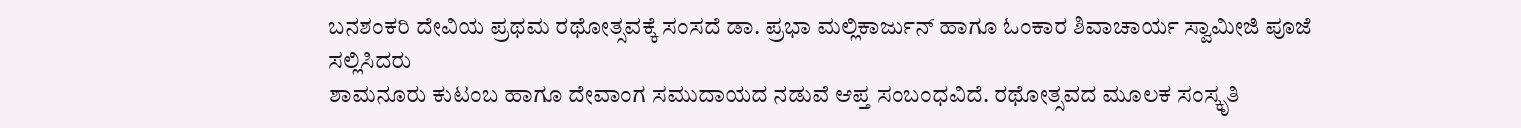ಬನಶಂಕರಿ ದೇವಿಯ ಪ್ರಥಮ ರಥೋತ್ಸವಕ್ಕೆ ಸಂಸದೆ ಡಾ. ಪ್ರಭಾ ಮಲ್ಲಿಕಾರ್ಜುನ್ ಹಾಗೂ ಓಂಕಾರ ಶಿವಾಚಾರ್ಯ ಸ್ವಾಮೀಜಿ ಪೂಜೆ ಸಲ್ಲಿಸಿದರು
ಶಾಮನೂರು ಕುಟಂಬ ಹಾಗೂ ದೇವಾಂಗ ಸಮುದಾಯದ ನಡುವೆ ಆಪ್ತ ಸಂಬಂಧವಿದೆ. ರಥೋತ್ಸವದ ಮೂಲಕ ಸಂಸ್ಕೃತಿ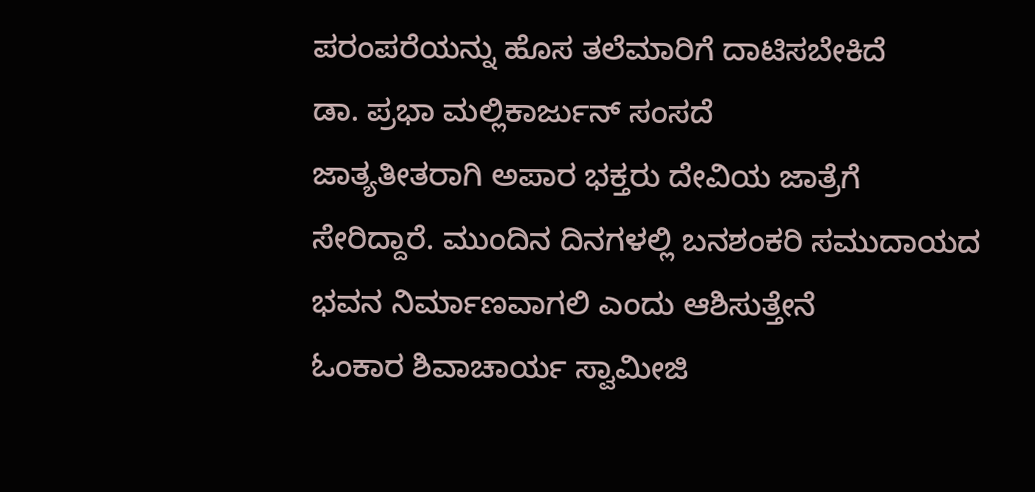ಪರಂಪರೆಯನ್ನು ಹೊಸ ತಲೆಮಾರಿಗೆ ದಾಟಿಸಬೇಕಿದೆ
ಡಾ. ಪ್ರಭಾ ಮಲ್ಲಿಕಾರ್ಜುನ್ ಸಂಸದೆ
ಜಾತ್ಯತೀತರಾಗಿ ಅಪಾರ ಭಕ್ತರು ದೇವಿಯ ಜಾತ್ರೆಗೆ ಸೇರಿದ್ದಾರೆ. ಮುಂದಿನ ದಿನಗಳಲ್ಲಿ ಬನಶಂಕರಿ ಸಮುದಾಯದ ಭವನ ನಿರ್ಮಾಣವಾಗಲಿ ಎಂದು ಆಶಿಸುತ್ತೇನೆ
ಓಂಕಾರ ಶಿವಾಚಾರ್ಯ ಸ್ವಾಮೀಜಿ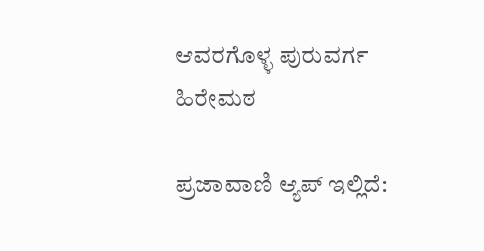ಆವರಗೊಳ್ಳ ಪುರುವರ್ಗ ಹಿರೇಮಠ

ಪ್ರಜಾವಾಣಿ ಆ್ಯಪ್ ಇಲ್ಲಿದೆ: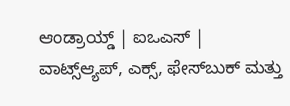ಆಂಡ್ರಾಯ್ಡ್ | ಐಒಎಸ್ | ವಾಟ್ಸ್ಆ್ಯಪ್, ಎಕ್ಸ್, ಫೇಸ್‌ಬುಕ್ ಮತ್ತು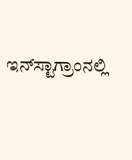ಇನ್‌ಸ್ಟಾಗ್ರಾಂನಲ್ಲಿ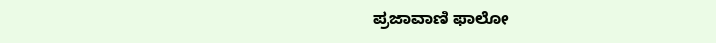ಪ್ರಜಾವಾಣಿ ಫಾಲೋ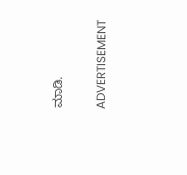ಮಾಡಿ.

ADVERTISEMENT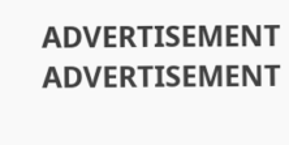ADVERTISEMENT
ADVERTISEMENT